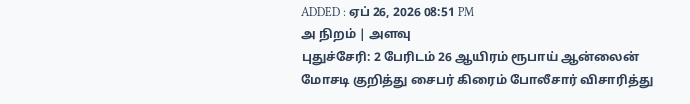ADDED : ஏப் 26, 2026 08:51 PM
அ நிறம் | அளவு
புதுச்சேரி: 2 பேரிடம் 26 ஆயிரம் ரூபாய் ஆன்லைன் மோசடி குறித்து சைபர் கிரைம் போலீசார் விசாரித்து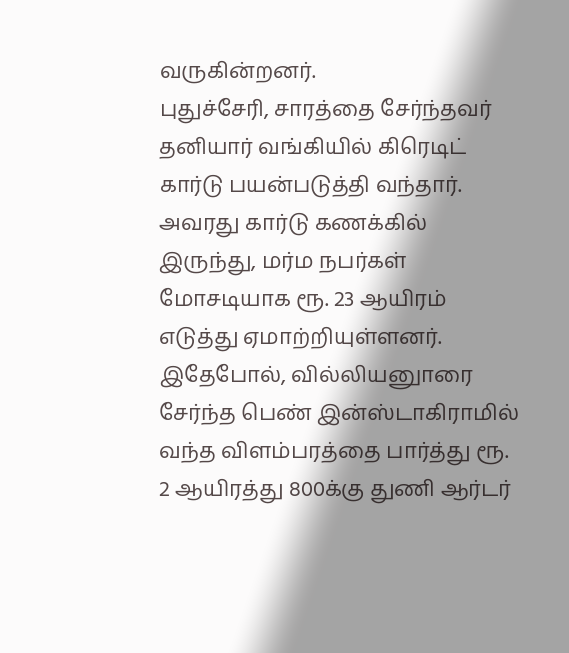வருகின்றனர்.
புதுச்சேரி, சாரத்தை சேர்ந்தவர் தனியார் வங்கியில் கிரெடிட் கார்டு பயன்படுத்தி வந்தார். அவரது கார்டு கணக்கில் இருந்து, மர்ம நபர்கள் மோசடியாக ரூ. 23 ஆயிரம் எடுத்து ஏமாற்றியுள்ளனர்.
இதேபோல், வில்லியனுாரை சேர்ந்த பெண் இன்ஸ்டாகிராமில் வந்த விளம்பரத்தை பார்த்து ரூ. 2 ஆயிரத்து 800க்கு துணி ஆர்டர்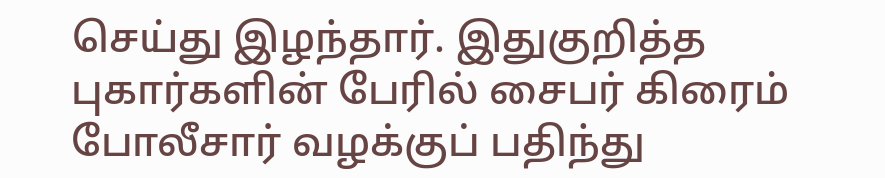செய்து இழந்தார். இதுகுறித்த புகார்களின் பேரில் சைபர் கிரைம் போலீசார் வழக்குப் பதிந்து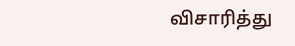விசாரித்து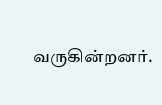வருகின்றனர்.